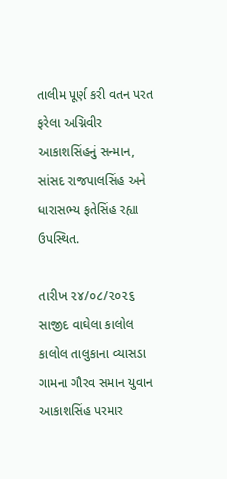તાલીમ પૂર્ણ કરી વતન પરત ફરેલા અગ્નિવીર આકાશસિંહનું સન્માન, સાંસદ રાજપાલસિંહ અને ધારાસભ્ય ફતેસિંહ રહ્યા ઉપસ્થિત.

તારીખ ૨૪/૦૮/૨૦૨૬
સાજીદ વાઘેલા કાલોલ
કાલોલ તાલુકાના વ્યાસડા ગામના ગૌરવ સમાન યુવાન આકાશસિંહ પરમાર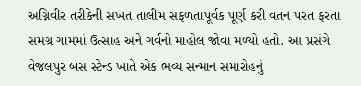અગ્નિવીર તરીકેની સખત તાલીમ સફળતાપૂર્વક પૂર્ણ કરી વતન પરત ફરતા સમગ્ર ગામમાં ઉત્સાહ અને ગર્વનો માહોલ જોવા મળ્યો હતો. આ પ્રસંગે વેજલપુર બસ સ્ટેન્ડ ખાતે એક ભવ્ય સન્માન સમારોહનું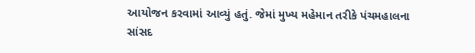આયોજન કરવામાં આવ્યું હતું. જેમાં મુખ્ય મહેમાન તરીકે પંચમહાલના સાંસદ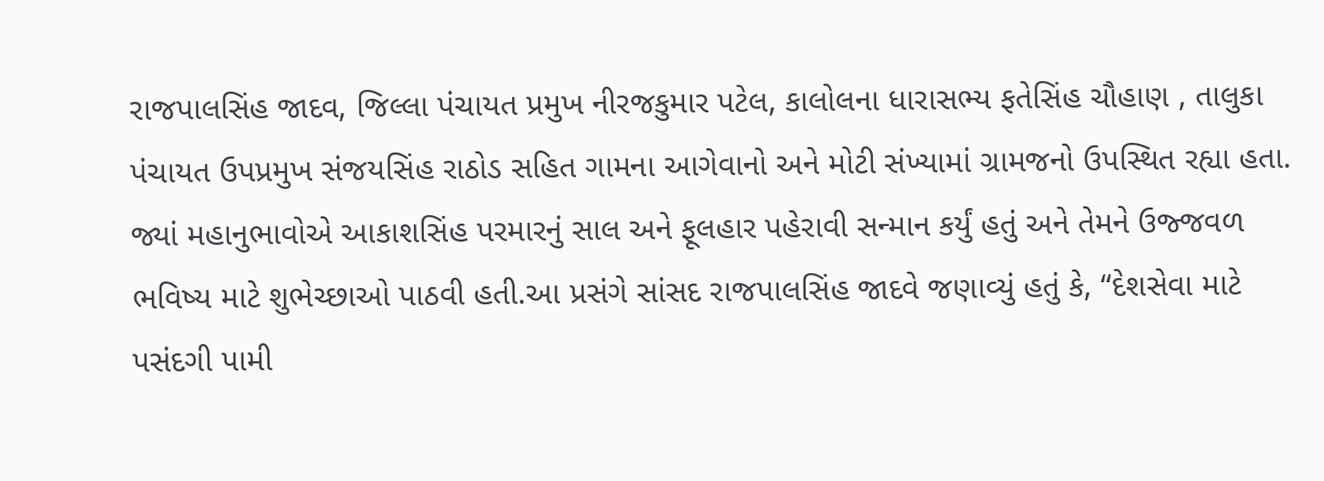રાજપાલસિંહ જાદવ, જિલ્લા પંચાયત પ્રમુખ નીરજકુમાર પટેલ, કાલોલના ધારાસભ્ય ફતેસિંહ ચૌહાણ , તાલુકા પંચાયત ઉપપ્રમુખ સંજયસિંહ રાઠોડ સહિત ગામના આગેવાનો અને મોટી સંખ્યામાં ગ્રામજનો ઉપસ્થિત રહ્યા હતા. જ્યાં મહાનુભાવોએ આકાશસિંહ પરમારનું સાલ અને ફૂલહાર પહેરાવી સન્માન કર્યું હતું અને તેમને ઉજ્જવળ ભવિષ્ય માટે શુભેચ્છાઓ પાઠવી હતી.આ પ્રસંગે સાંસદ રાજપાલસિંહ જાદવે જણાવ્યું હતું કે, “દેશસેવા માટે પસંદગી પામી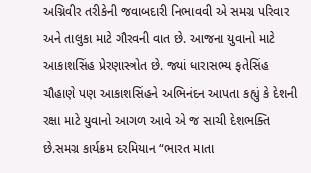અગ્નિવીર તરીકેની જવાબદારી નિભાવવી એ સમગ્ર પરિવાર અને તાલુકા માટે ગૌરવની વાત છે. આજના યુવાનો માટે આકાશસિંહ પ્રેરણાસ્ત્રોત છે. જ્યાં ધારાસભ્ય ફતેસિંહ ચૌહાણે પણ આકાશસિંહને અભિનંદન આપતા કહ્યું કે દેશની રક્ષા માટે યુવાનો આગળ આવે એ જ સાચી દેશભક્તિ છે.સમગ્ર કાર્યક્રમ દરમિયાન “ભારત માતા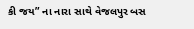કી જય” ના નારા સાથે વેજલપુર બસ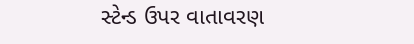સ્ટેન્ડ ઉપર વાતાવરણ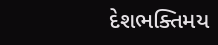દેશભક્તિમય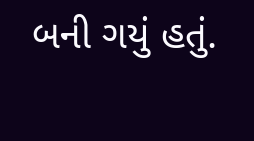બની ગયું હતું.